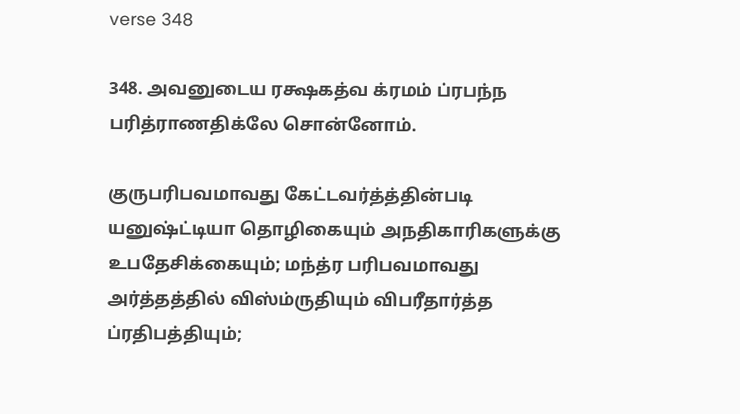verse 348

348. அவனுடைய ரக்ஷகத்வ க்ரமம் ப்ரபந்ந பரித்ராணதிக்லே சொன்னோம்.

குருபரிபவமாவது கேட்டவர்த்த்தின்படி யனுஷ்ட்டியா தொழிகையும் அநதிகாரிகளுக்கு உபதேசிக்கையும்; மந்த்ர பரிபவமாவது அர்த்தத்தில் விஸ்ம்ருதியும் விபரீதார்த்த ப்ரதிபத்தியும்;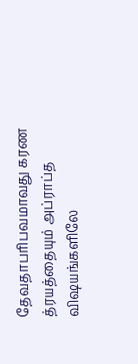தேவதாபரிபவமாவது கரண த்ரயத்தையும் அப்ராப்த விஷயங்களிலே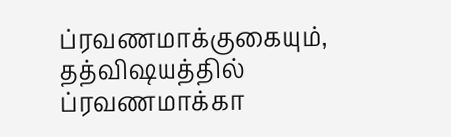ப்ரவணமாக்குகையும், தத்விஷயத்தில் ப்ரவணமாக்கா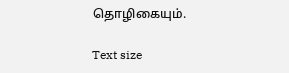தொழிகையும்.

Text size